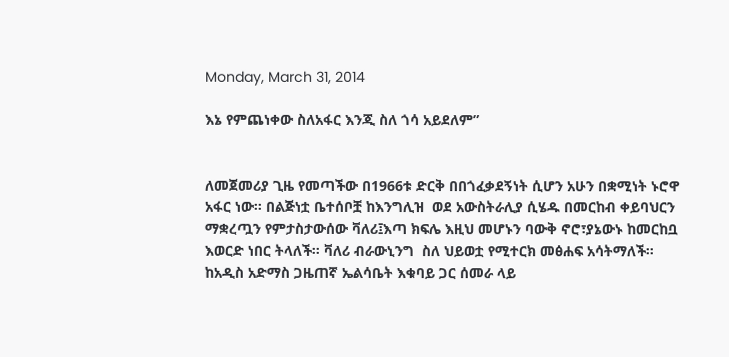Monday, March 31, 2014

እኔ የምጨነቀው ስለአፋር እንጂ ስለ ጎሳ አይደለም”


ለመጀመሪያ ጊዜ የመጣችው በ1966ቱ ድርቅ በበጎፈቃደኝነት ሲሆን አሁን በቋሚነት ኑሮዋ አፋር ነው፡፡ በልጅነቷ ቤተሰቦቿ ከእንግሊዝ  ወደ አውስትራሊያ ሲሄዱ በመርከብ ቀይባህርን ማቋረጧን የምታስታውሰው ቫለሪ፤እጣ ክፍሌ እዚህ መሆኑን ባውቅ ኖሮ፣ያኔውኑ ከመርከቧ እወርድ ነበር ትላለች፡፡ ቫለሪ ብራውኒንግ  ስለ ህይወቷ የሚተርክ መፅሐፍ አሳትማለች፡፡
ከአዲስ አድማስ ጋዜጠኛ ኤልሳቤት እቁባይ ጋር ሰመራ ላይ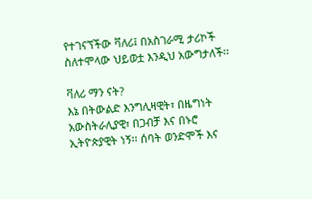የተገናኘችው ቫለሪ፤ በአስገራሚ ታሪኮች ስለተሞላው ህይወቷ እንዲህ አውግታለች፡፡

ቫለሪ ማን ናት?
እኔ በትውልድ እንግሊዛዊት፣ በዜግነት አውስትራሊያዊ፣ በጋብቻ እና በኑሮ ኢትዮጵያዊት ነኝ፡፡ ሰባት ወንድሞች እና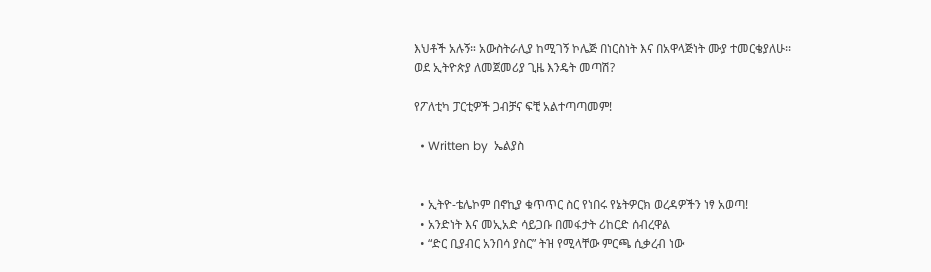እህቶች አሉኝ። አውስትራሊያ ከሚገኝ ኮሌጅ በነርስነት እና በአዋላጅነት ሙያ ተመርቄያለሁ፡፡
ወደ ኢትዮጵያ ለመጀመሪያ ጊዜ እንዴት መጣሽ?

የፖለቲካ ፓርቲዎች ጋብቻና ፍቺ አልተጣጣመም!

  • Written by  ኤልያስ


  • ኢትዮ-ቴሌኮም በኖኪያ ቁጥጥር ስር የነበሩ የኔትዎርክ ወረዳዎችን ነፃ አወጣ!
  • አንድነት እና መኢአድ ሳይጋቡ በመፋታት ሪከርድ ሰብረዋል
  • “ድር ቢያብር አንበሳ ያስር” ትዝ የሚላቸው ምርጫ ሲቃረብ ነው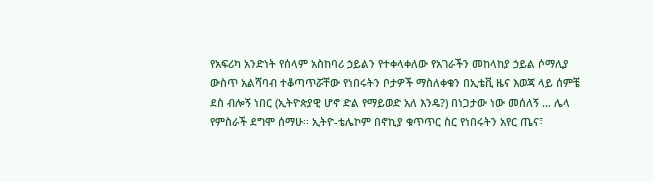የአፍሪካ አንድነት የሰላም አስከባሪ ኃይልን የተቀላቀለው የአገራችን መከላከያ ኃይል ሶማሊያ ውስጥ አልሻባብ ተቆጣጥሯቸው የነበሩትን ቦታዎች ማስለቀቁን በኢቴቪ ዜና እወጃ ላይ ሰምቼ ደስ ብሎኝ ነበር (ኢትዮጵያዊ ሆኖ ድል የማይወድ አለ እንዴ?) በነጋታው ነው መሰለኝ … ሌላ የምስራች ደግሞ ሰማሁ፡፡ ኢትዮ-ቴሌኮም በኖኪያ ቁጥጥር ስር የነበሩትን አየር ጤና፣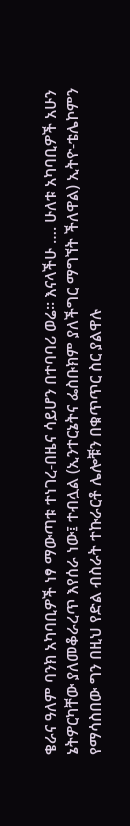ቄራና ዓለም ባንክ አካባቢዎች ነፃ ማውጣቱ ተነገረ-በዜና ሳይሆን በተባባሪ ወሬ፡፡ እናላችሁ …. ሁለቱ አካባቢዎች አሁን ኔትዎርካቸው ያለመቆራረጥ እየሰራ ነው፤ ተብሏል (ኢንተርኔትና ፌስቡክም ያለችግር ማግኘት ችለዋል) ኢትዮ-ቴሌኮምን የማሳስበው ግን በዚህ የድል ብስራት ተኩራርቶ ሌሎቹን በቁጥጥር ስር ያልዋሉ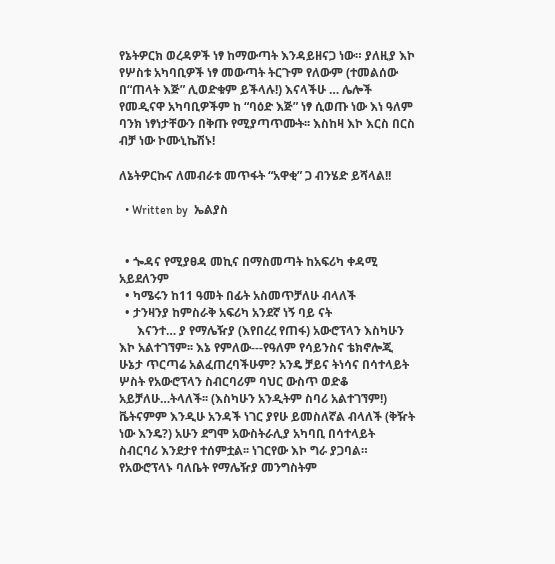የኔትዎርክ ወረዳዎች ነፃ ከማውጣት እንዳይዘናጋ ነው። ያለዚያ እኮ የሦስቱ አካባቢዎች ነፃ መውጣት ትርጉም የለውም (ተመልሰው በ“ጠላት እጅ” ሊወድቁም ይችላሉ!) እናላችሁ … ሌሎች የመዲናዋ አካባቢዎችም ከ “ባዕድ እጅ” ነፃ ሲወጡ ነው እነ ዓለም ባንክ ነፃነታቸውን በቅጡ የሚያጣጥሙት፡፡ እስከዛ እኮ እርስ በርስ ብቻ ነው ኮሙኒኬሽኑ!

ለኔትዎርኩና ለመብራቱ መጥፋት “አዋቂ” ጋ ብንሄድ ይሻላል!!

  • Written by  ኤልያስ


  • ጐዳና የሚያፀዳ መኪና በማስመጣት ከአፍሪካ ቀዳሚ አይደለንም
  • ካሜሩን ከ11 ዓመት በፊት አስመጥቻለሁ ብላለች
  • ታንዛንያ ከምስራቅ አፍሪካ አንደኛ ነኝ ባይ ናት
      እናንተ… ያ የማሌዥያ (እየበረረ የጠፋ) አውሮፕላን እስካሁን እኮ አልተገኘም፡፡ እኔ የምለው---የዓለም የሳይንስና ቴክኖሎጂ ሁኔታ ጥርጣሬ አልፈጠረባችሁም? አንዴ ቻይና ትነሳና በሳተላይት ሦስት የአውሮፕላን ስብርባሪም ባህር ውስጥ ወድቆ አይቻለሁ…ትላለች፡፡ (እስካሁን አንዲትም ስባሪ አልተገኘም!) ቬትናምም እንዲሁ አንዳች ነገር ያየሁ ይመስለኛል ብላለች (ቅዥት ነው እንዴ?) አሁን ደግሞ አውስትራሊያ አካባቢ በሳተላይት ስብርባሪ እንደታየ ተሰምቷል፡፡ ነገርየው እኮ ግራ ያጋባል። የአውሮፕላኑ ባለቤት የማሌዥያ መንግስትም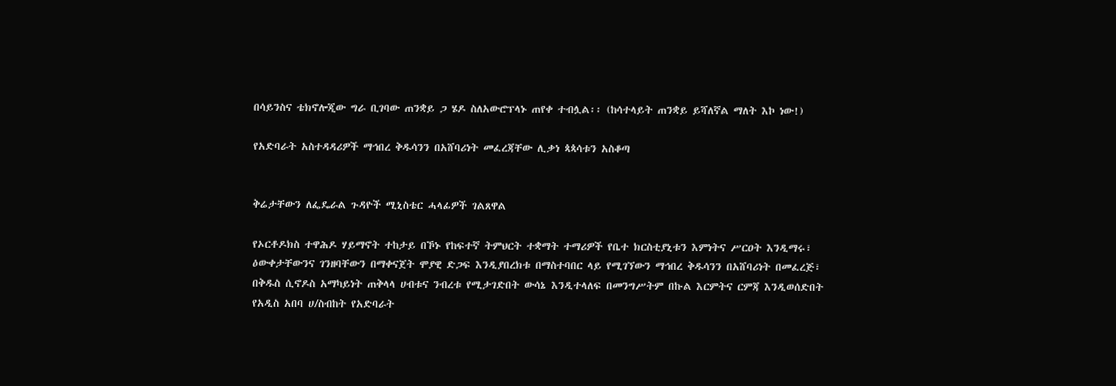በሳይንስና ቴክኖሎጂው ግራ ቢገባው ጠንቋይ ጋ ሄዶ ስለአውሮፕላኑ ጠየቀ ተብሏል፡፡ (ከሳተላይት ጠንቋይ ይሻለኛል ማለት እኮ ነው!)

የአድባራት አስተዳዳሪዎች ማኅበረ ቅዱሳንን በአሸባሪነት መፈረጃቸው ሊቃነ ጳጳሳቱን አስቆጣ


ቅሬታቸውን ለፌዴራል ጉዳዮች ሚኒስቴር ሓላፊዎች ገልጸዋል

የኦርቶዶክስ ተዋሕዶ ሃይማኖት ተከታይ በኾኑ የከፍተኛ ትምህርት ተቋማት ተማሪዎች የቤተ ክርስቲያኒቱን እምነትና ሥርዐት እንዲማሩ፣ ዕውቀታቸውንና ገንዘባቸውን በማቀናጀት ሞያዊ ድጋፍ እንዲያበረክቱ በማስተባበር ላይ የሚገኘውን ማኅበረ ቅዱሳንን በአሸባሪነት በመፈረጅ፣ በቅዱስ ሲኖዶስ አማካይነት ጠቅላላ ሀብቱና ንብረቱ የሚታገድበት ውሳኔ እንዲተላለፍ በመንግሥትም በኩል እርምትና ርምጃ እንዲወሰድበት የአዲስ አበባ ሀ/ስብከት የአድባራት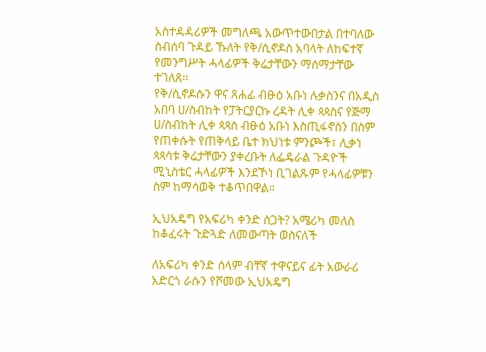አስተዳዳሪዎች መግለጫ አውጥተውበታል በተባለው ስብሰባ ጉዳይ ኹለት የቅ/ሲኖዶስ አባላት ለከፍተኛ የመንግሥት ሓላፊዎች ቅሬታቸውን ማሰማታቸው ተገለጸ፡፡
የቅ/ሲኖዶሱን ዋና ጸሐፊ ብፁዕ አቡነ ሉቃስንና በአዲስ አበባ ሀ/ስብከት የፓትርያርኩ ረዳት ሊቀ ጳጳስና የጅማ ሀ/ስብከት ሊቀ ጳጳስ ብፁዕ አቡነ እስጢፋኖስን በስም የጠቀሱት የጠቅላይ ቤተ ክህነቱ ምንጮች፣ ሊቃነ ጳጳሳቱ ቅሬታቸውን ያቀረቡት ለፌዴራል ጉዳዮች ሚኒስቴር ሓላፊዎች እንደኾነ ቢገልጹም የሓላፊዎቹን ስም ከማሳወቅ ተቆጥበዋል።

ኢህአዴግ የአፍሪካ ቀንድ ስጋት? አሜሪካ መለስ ከቆፈሩት ጉድጓድ ለመውጣት ወስናለች

ለአፍሪካ ቀንድ ሰላም ብቸኛ ተዋናይና ፊት አውራሪ አድርጎ ራሱን የሾመው ኢህአዴግ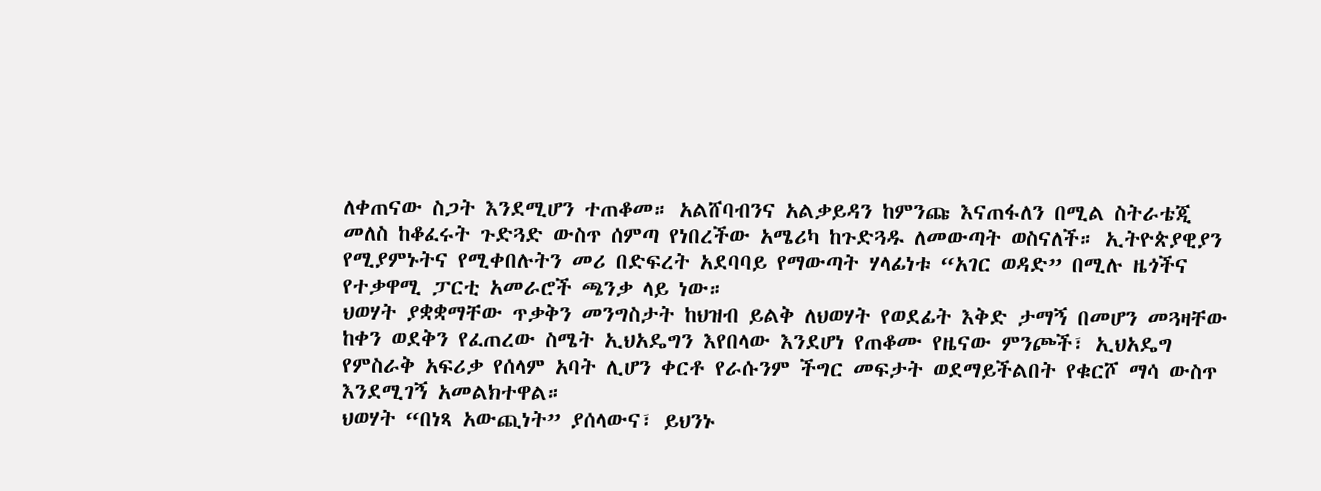ለቀጠናው ስጋት እንደሚሆን ተጠቆመ። አልሸባብንና አልቃይዳን ከምንጩ እናጠፋለን በሚል ስትራቴጂ መለስ ከቆፈሩት ጉድጓድ ውስጥ ሰምጣ የነበረችው አሜሪካ ከጉድጓዱ ለመውጣት ወስናለች። ኢትዮጵያዊያን የሚያምኑትና የሚቀበሉትን መሪ በድፍረት አደባባይ የማውጣት ሃላፊነቱ “አገር ወዳድ” በሚሉ ዜጎችና የተቃዋሚ ፓርቲ አመራሮች ጫንቃ ላይ ነው።
ህወሃት ያቋቋማቸው ጥቃቅን መንግስታት ከህዝብ ይልቅ ለህወሃት የወደፊት እቅድ ታማኝ በመሆን መጓዛቸው ከቀን ወደቅን የፈጠረው ስሜት ኢህአዴግን እየበላው እንደሆነ የጠቆሙ የዜናው ምንጮች፣ ኢህአዴግ የምስራቅ አፍሪቃ የሰላም አባት ሊሆን ቀርቶ የራሱንም ችግር መፍታት ወደማይችልበት የቁርሾ ማሳ ውስጥ እንደሚገኝ አመልክተዋል።
ህወሃት “በነጻ አውጪነት” ያሰላውና፣ ይህንኑ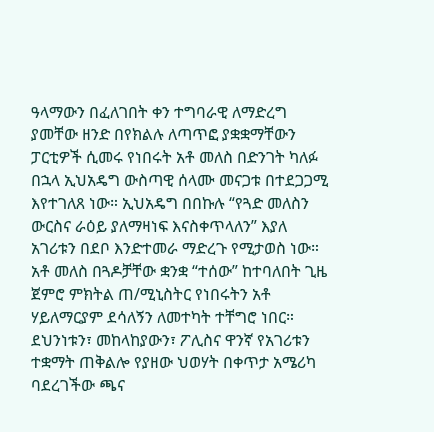ዓላማውን በፈለገበት ቀን ተግባራዊ ለማድረግ ያመቸው ዘንድ በየክልሉ ለጣጥፎ ያቋቋማቸውን ፓርቲዎች ሲመሩ የነበሩት አቶ መለስ በድንገት ካለፉ በኋላ ኢህአዴግ ውስጣዊ ሰላሙ መናጋቱ በተደጋጋሚ እየተገለጸ ነው። ኢህአዴግ በበኩሉ “የጓድ መለስን ውርስና ራዕይ ያለማዛነፍ እናስቀጥላለን” እያለ አገሪቱን በደቦ እንድተመራ ማድረጉ የሚታወስ ነው።
አቶ መለስ በጓዶቻቸው ቋንቋ “ተሰው” ከተባለበት ጊዜ ጀምሮ ምክትል ጠ/ሚኒስትር የነበሩትን አቶ ሃይለማርያም ደሳለኝን ለመተካት ተቸግሮ ነበር። ደህንነቱን፣ መከላከያውን፣ ፖሊስና ዋንኛ የአገሪቱን ተቋማት ጠቅልሎ የያዘው ህወሃት በቀጥታ አሜሪካ ባደረገችው ጫና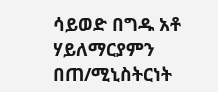ሳይወድ በግዱ አቶ ሃይለማርያምን በጠ/ሚኒስትርነት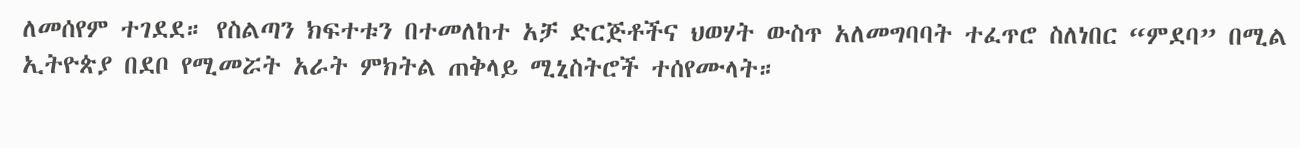ለመሰየም ተገደደ። የስልጣን ክፍተቱን በተመለከተ አቻ ድርጅቶችና ህወሃት ውስጥ አለመግባባት ተፈጥሮ ስለነበር “ምደባ” በሚል ኢትዮጵያ በደቦ የሚመሯት አራት ምክትል ጠቅላይ ሚኒስትሮች ተሰየሙላት።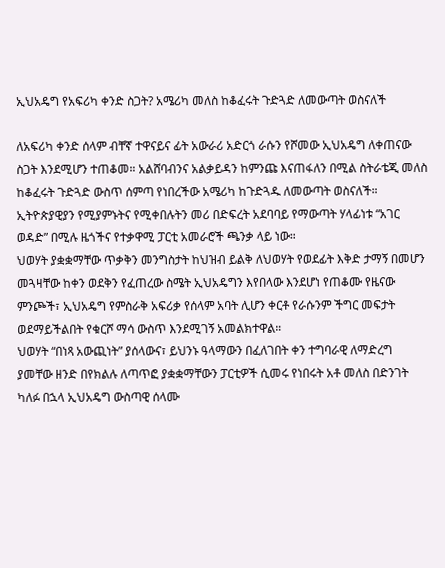ኢህአዴግ የአፍሪካ ቀንድ ስጋት? አሜሪካ መለስ ከቆፈሩት ጉድጓድ ለመውጣት ወስናለች

ለአፍሪካ ቀንድ ሰላም ብቸኛ ተዋናይና ፊት አውራሪ አድርጎ ራሱን የሾመው ኢህአዴግ ለቀጠናው ስጋት እንደሚሆን ተጠቆመ። አልሸባብንና አልቃይዳን ከምንጩ እናጠፋለን በሚል ስትራቴጂ መለስ ከቆፈሩት ጉድጓድ ውስጥ ሰምጣ የነበረችው አሜሪካ ከጉድጓዱ ለመውጣት ወስናለች። ኢትዮጵያዊያን የሚያምኑትና የሚቀበሉትን መሪ በድፍረት አደባባይ የማውጣት ሃላፊነቱ “አገር ወዳድ” በሚሉ ዜጎችና የተቃዋሚ ፓርቲ አመራሮች ጫንቃ ላይ ነው።
ህወሃት ያቋቋማቸው ጥቃቅን መንግስታት ከህዝብ ይልቅ ለህወሃት የወደፊት እቅድ ታማኝ በመሆን መጓዛቸው ከቀን ወደቅን የፈጠረው ስሜት ኢህአዴግን እየበላው እንደሆነ የጠቆሙ የዜናው ምንጮች፣ ኢህአዴግ የምስራቅ አፍሪቃ የሰላም አባት ሊሆን ቀርቶ የራሱንም ችግር መፍታት ወደማይችልበት የቁርሾ ማሳ ውስጥ እንደሚገኝ አመልክተዋል።
ህወሃት “በነጻ አውጪነት” ያሰላውና፣ ይህንኑ ዓላማውን በፈለገበት ቀን ተግባራዊ ለማድረግ ያመቸው ዘንድ በየክልሉ ለጣጥፎ ያቋቋማቸውን ፓርቲዎች ሲመሩ የነበሩት አቶ መለስ በድንገት ካለፉ በኋላ ኢህአዴግ ውስጣዊ ሰላሙ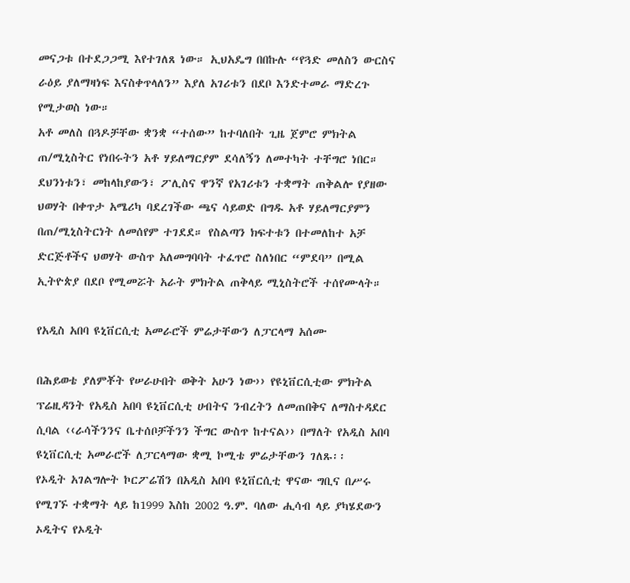መናጋቱ በተደጋጋሚ እየተገለጸ ነው። ኢህአዴግ በበኩሉ “የጓድ መለስን ውርስና ራዕይ ያለማዛነፍ እናስቀጥላለን” እያለ አገሪቱን በደቦ እንድተመራ ማድረጉ የሚታወስ ነው።
አቶ መለስ በጓዶቻቸው ቋንቋ “ተሰው” ከተባለበት ጊዜ ጀምሮ ምክትል ጠ/ሚኒስትር የነበሩትን አቶ ሃይለማርያም ደሳለኝን ለመተካት ተቸግሮ ነበር። ደህንነቱን፣ መከላከያውን፣ ፖሊስና ዋንኛ የአገሪቱን ተቋማት ጠቅልሎ የያዘው ህወሃት በቀጥታ አሜሪካ ባደረገችው ጫና ሳይወድ በግዱ አቶ ሃይለማርያምን በጠ/ሚኒስትርነት ለመሰየም ተገደደ። የስልጣን ክፍተቱን በተመለከተ አቻ ድርጅቶችና ህወሃት ውስጥ አለመግባባት ተፈጥሮ ስለነበር “ምደባ” በሚል ኢትዮጵያ በደቦ የሚመሯት አራት ምክትል ጠቅላይ ሚኒስትሮች ተሰየሙላት።

የአዲስ አበባ ዩኒቨርሲቲ አመራሮች ምሬታቸውን ለፓርላማ አሰሙ

በሕይወቴ ያለምቾት የሠራሁበት ወቅት አሁን ነው›› የዩኒቨርሲቲው ምክትል ፕሬዚዳንት የአዲስ አበባ ዩኒቨርሲቲ ሀብትና ንብረትን ለመጠበቅና ለማስተዳደር ሲባል ‹‹ራሳችንንና ቤተሰቦቻችንን ችግር ውስጥ ከተናል›› በማለት የአዲስ አበባ ዩኒቨርሲቲ አመራሮች ለፓርላማው ቋሚ ኮሚቴ ምሬታቸውን ገለጹ፡፡
የኦዲት አገልግሎት ኮርፖሬሽን በአዲስ አበባ ዩኒቨርሲቲ ዋናው ግቢና በሥሩ የሚገኙ ተቋማት ላይ ከ1999 እስከ 2002 ዓ.ም. ባለው ሒሳብ ላይ ያካሄደውን ኦዲትና የኦዲት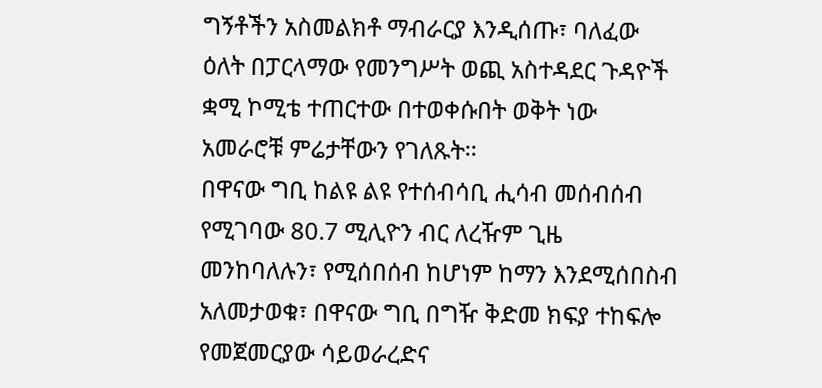ግኝቶችን አስመልክቶ ማብራርያ እንዲሰጡ፣ ባለፈው ዕለት በፓርላማው የመንግሥት ወጪ አስተዳደር ጉዳዮች ቋሚ ኮሚቴ ተጠርተው በተወቀሱበት ወቅት ነው አመራሮቹ ምሬታቸውን የገለጹት፡፡
በዋናው ግቢ ከልዩ ልዩ የተሰብሳቢ ሒሳብ መሰብሰብ የሚገባው 80.7 ሚሊዮን ብር ለረዥም ጊዜ መንከባለሉን፣ የሚሰበሰብ ከሆነም ከማን እንደሚሰበስብ አለመታወቁ፣ በዋናው ግቢ በግዥ ቅድመ ክፍያ ተከፍሎ የመጀመርያው ሳይወራረድና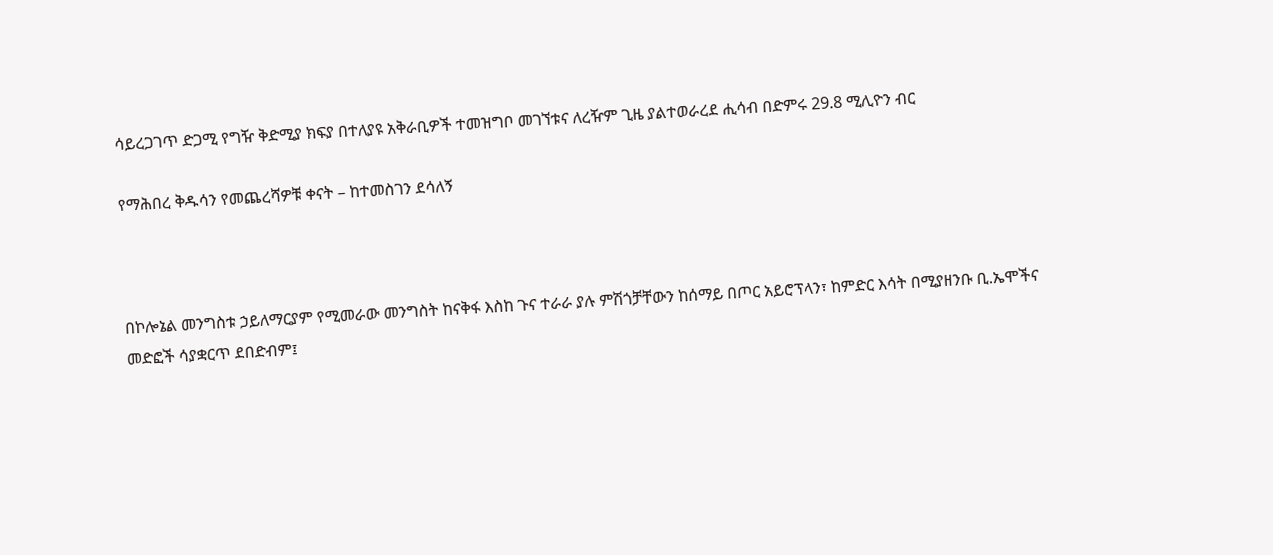ሳይረጋገጥ ድጋሚ የግዥ ቅድሚያ ክፍያ በተለያዩ አቅራቢዎች ተመዝግቦ መገኘቱና ለረዥም ጊዜ ያልተወራረደ ሒሳብ በድምሩ 29.8 ሚሊዮን ብር

የማሕበረ ቅዱሳን የመጨረሻዎቹ ቀናት – ከተመስገን ደሳለኝ



በኮሎኔል መንግስቱ ኃይለማርያም የሚመራው መንግስት ከናቅፋ እስከ ጉና ተራራ ያሉ ምሽጎቻቸውን ከሰማይ በጦር አይሮፕላን፣ ከምድር እሳት በሚያዘንቡ ቢ.ኤሞችና መድፎች ሳያቋርጥ ደበድብም፤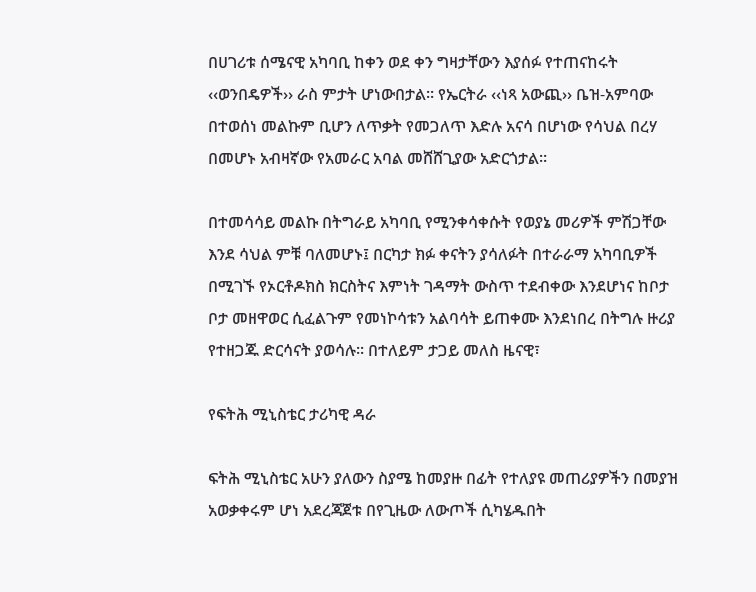በሀገሪቱ ሰሜናዊ አካባቢ ከቀን ወደ ቀን ግዛታቸውን እያሰፉ የተጠናከሩት ‹‹ወንበዴዎች›› ራስ ምታት ሆነውበታል፡፡ የኤርትራ ‹‹ነጻ አውጪ›› ቤዝ-አምባው በተወሰነ መልኩም ቢሆን ለጥቃት የመጋለጥ እድሉ አናሳ በሆነው የሳህል በረሃ በመሆኑ አብዛኛው የአመራር አባል መሸሸጊያው አድርጎታል፡፡

በተመሳሳይ መልኩ በትግራይ አካባቢ የሚንቀሳቀሱት የወያኔ መሪዎች ምሽጋቸው እንደ ሳህል ምቹ ባለመሆኑ፤ በርካታ ክፉ ቀናትን ያሳለፉት በተራራማ አካባቢዎች በሚገኙ የኦርቶዶክስ ክርስትና እምነት ገዳማት ውስጥ ተደብቀው እንደሆነና ከቦታ ቦታ መዘዋወር ሲፈልጉም የመነኮሳቱን አልባሳት ይጠቀሙ እንደነበረ በትግሉ ዙሪያ የተዘጋጁ ድርሳናት ያወሳሉ፡፡ በተለይም ታጋይ መለስ ዜናዊ፣

የፍትሕ ሚኒስቴር ታሪካዊ ዳራ

ፍትሕ ሚኒስቴር አሁን ያለውን ስያሜ ከመያዙ በፊት የተለያዩ መጠሪያዎችን በመያዝ አወቃቀሩም ሆነ አደረጃጀቱ በየጊዜው ለውጦች ሲካሄዱበት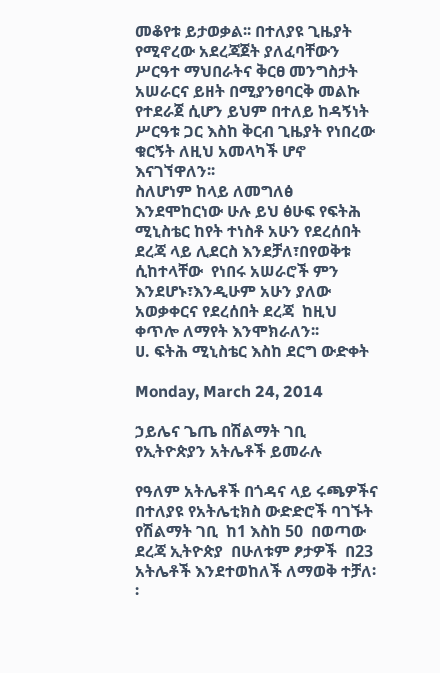መቆየቱ ይታወቃል፡፡ በተለያዩ ጊዜያት የሚኖረው አደረጃጀት ያለፈባቸውን ሥርዓተ ማህበራትና ቅርፀ መንግስታት አሠራርና ይዘት በሚያንፀባርቅ መልኩ የተደራጀ ሲሆን ይህም በተለይ ከዳኝነት ሥርዓቱ ጋር እስከ ቅርብ ጊዜያት የነበረው ቁርኝት ለዚህ አመላካች ሆኖ እናገኘዋለን፡፡
ስለሆነም ከላይ ለመግለፅ እንደሞከርነው ሁሉ ይህ ፅሁፍ የፍትሕ ሚኒስቴር ከየት ተነስቶ አሁን የደረሰበት ደረጃ ላይ ሊደርስ እንደቻለ፣በየወቅቱ ሲከተላቸው  የነበሩ አሠራሮች ምን እንደሆኑ፣እንዲሁም አሁን ያለው አወቃቀርና የደረሰበት ደረጃ  ከዚህ ቀጥሎ ለማየት እንሞክራለን፡፡
ሀ. ፍትሕ ሚኒስቴር እስከ ደርግ ውድቀት

Monday, March 24, 2014

ኃይሌና ጌጤ በሽልማት ገቢ የኢትዮጵያን አትሌቶች ይመራሉ

የዓለም አትሌቶች በጎዳና ላይ ሩጫዎችና በተለያዩ የአትሌቲክስ ውድድሮች ባገኙት የሽልማት ገቢ  ከ1 እስከ 50  በወጣው ደረጃ ኢትዮጵያ  በሁለቱም ፆታዎች  በ23 አትሌቶች እንደተወከለች ለማወቅ ተቻለ፡፡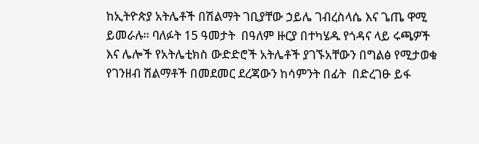ከኢትዮጵያ አትሌቶች በሽልማት ገቢያቸው ኃይሌ ገብረስላሴ እና ጌጤ ዋሚ ይመራሉ፡፡ ባለፉት 15 ዓመታት  በዓለም ዙርያ በተካሄዱ የጎዳና ላይ ሩጫዎች እና ሌሎች የአትሌቲክስ ውድድሮች አትሌቶች ያገኙአቸውን በግልፅ የሚታወቁ  የገንዘብ ሽልማቶች በመደመር ደረጃውን ከሳምንት በፊት  በድረገፁ ይፋ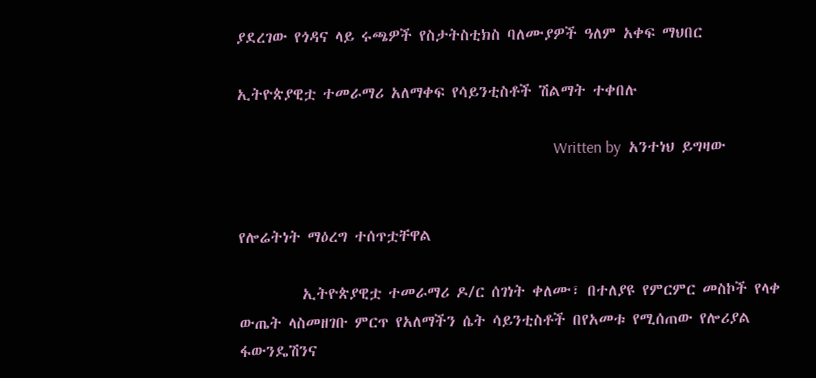ያደረገው የጎዳና ላይ ሩጫዎች የስታትስቲክስ ባለሙያዎች ዓለም አቀፍ ማህበር

ኢትዮጵያዊቷ ተመራማሪ አለማቀፍ የሳይንቲስቶች ሽልማት ተቀበሉ

                                                                               Written by  አንተነህ ይግዛው


የሎሬትነት ማዕረግ ተሰጥቷቸዋል

         ኢትዮጵያዊቷ ተመራማሪ ዶ/ር ሰገነት ቀለሙ፣ በተለያዩ የምርምር መስኮች የላቀ ውጤት ላስመዘገቡ ምርጥ የአለማችን ሴት ሳይንቲስቶች በየአመቱ የሚሰጠው የሎሪያል ፋውንዴሽንና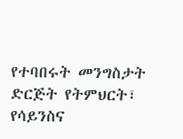የተባበሩት መንግስታት ድርጅት የትምህርት፣ የሳይንስና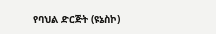የባህል ድርጅት (ዩኔስኮ)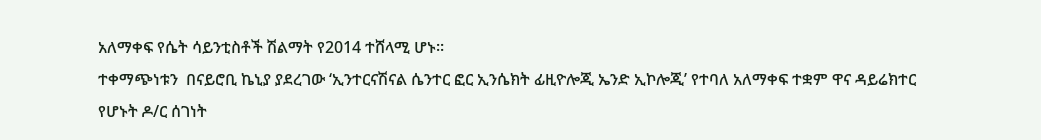አለማቀፍ የሴት ሳይንቲስቶች ሽልማት የ2014 ተሸላሚ ሆኑ፡፡
ተቀማጭነቱን  በናይሮቢ ኬኒያ ያደረገው ‘ኢንተርናሽናል ሴንተር ፎር ኢንሴክት ፊዚዮሎጂ ኤንድ ኢኮሎጂ’ የተባለ አለማቀፍ ተቋም ዋና ዳይሬክተር የሆኑት ዶ/ር ሰገነት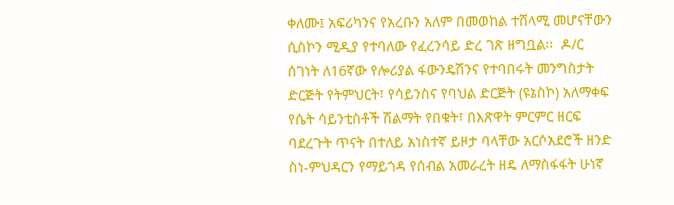ቀለሙ፤ አፍሪካንና የአረቡን አለም በመወከል ተሸላሚ መሆናቸውን ሲስኮን ሚዲያ የተባለው የፈረንሳይ ድረ ገጽ ዘግቧል፡፡  ዶ/ር ሰገነት ለ16ኛው የሎሪያል ፋውንዴሽንና የተባበሩት መንግስታት ድርጅት የትምህርት፣ የሳይንስና የባህል ድርጅት (ዩኔስኮ) አለማቀፍ የሴት ሳይንቲስቶች ሽልማት የበቁት፣ በእጽዋት ምርምር ዘርፍ ባደረጉት ጥናት በተለይ አነስተኛ ይዞታ ባላቸው አርሶአደሮች ዘንድ ስነ-ምህዳርን የማይጎዳ የሰብል አመራረት ዘዴ ለማስፋፋት ሁነኛ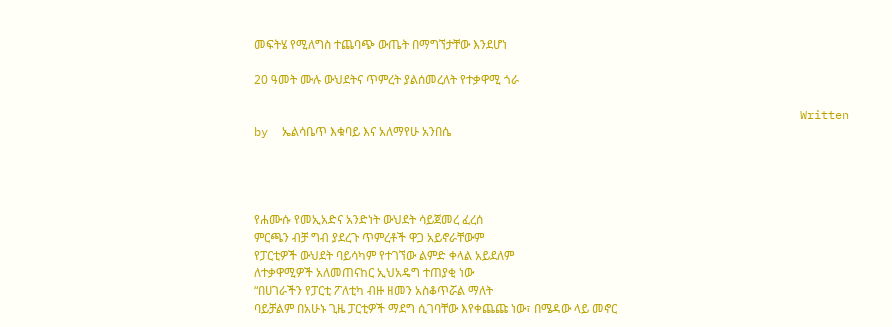መፍትሄ የሚለግስ ተጨባጭ ውጤት በማግኘታቸው እንደሆነ

20 ዓመት ሙሉ ውህደትና ጥምረት ያልሰመረለት የተቃዋሚ ጎራ

                                                                              Written by  ኤልሳቤጥ እቁባይ እና አለማየሁ አንበሴ




የሐሙሱ የመኢአድና አንድነት ውህደት ሳይጀመረ ፈረሰ
ምርጫን ብቻ ግብ ያደረጉ ጥምረቶች ዋጋ አይኖራቸውም
የፓርቲዎች ውህደት ባይሳካም የተገኘው ልምድ ቀላል አይደለም
ለተቃዋሚዎች አለመጠናከር ኢህአዴግ ተጠያቂ ነው
“በሀገራችን የፓርቲ ፖለቲካ ብዙ ዘመን አስቆጥሯል ማለት
ባይቻልም በአሁኑ ጊዜ ፓርቲዎች ማደግ ሲገባቸው እየቀጨጩ ነው፣ በሜዳው ላይ መኖር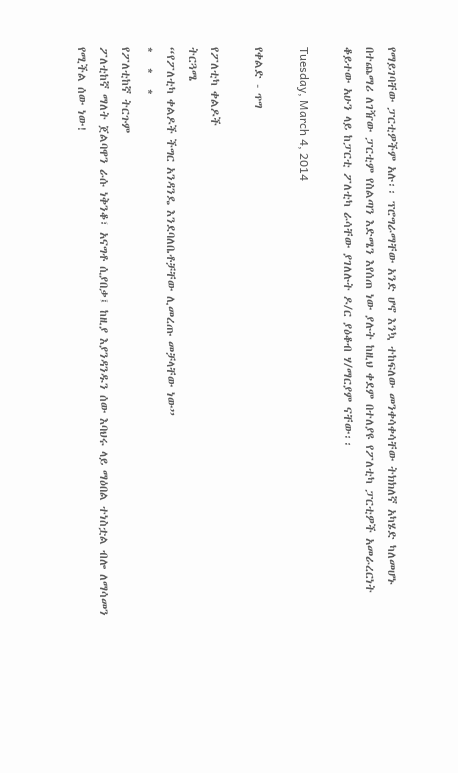የማይገባቸው ፓርቲዎችም አሉ፡፡ ፕሮግራማቸው አንድ ሆኖ እንኳ ተከፍለው መንቀሳቀሳቸው ትክክለኛ አካሄድ ካለመሆኑ በተጨማሪ ለገዥው ፓርቲም የስልጣን እድሜን እየሰጠ ነው ያሉት ከዚህ ቀደም በተለያዩ የፖለቲካ ፓርቲዎች አመራረርነት ቆይተው አሁን ላይ ከፓርቲ ፖለቲካ ራሳቸው ያገለሉት ዶ/ር ያዕቆብ ሃ/ማርያም ናቸው፡፡

Tuesday, March 4, 2014

የቀልድ - ጥግ

የፖለቲካ ቀልዶች
ትርጓሜ
“የፖለቲካ ቀልዶች ችግር አንዳንዴ እንደባለቤቶቻቸው ሊመረጡ መቻላቸው ነው”
*   *   *
የፖለቲከኛ ትርጉም
ፖለቲከኛ ማለት ጀልባዋን ራሱ ነቅንቆ፣ አናግቶ ሲያበቃ፤ ከዚያ እያንዳንዱን ሰው እባህሩ ላይ ማዕበል ተነስቷል ብሎ ለማሳመን የሚችል ሰው ነው!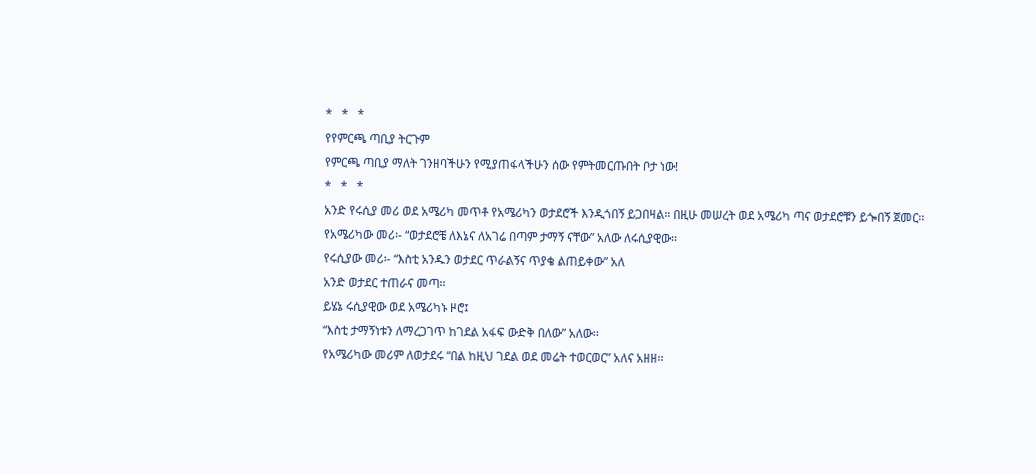*   *   *
የየምርጫ ጣቢያ ትርጉም
የምርጫ ጣቢያ ማለት ገንዘባችሁን የሚያጠፋላችሁን ሰው የምትመርጡበት ቦታ ነው!
*   *   *
አንድ የሩሲያ መሪ ወደ አሜሪካ መጥቶ የአሜሪካን ወታደሮች እንዲጎበኝ ይጋበዛል። በዚሁ መሠረት ወደ አሜሪካ ጣና ወታደሮቹን ይጐበኝ ጀመር፡፡
የአሜሪካው መሪ፡- “ወታደሮቼ ለእኔና ለአገሬ በጣም ታማኝ ናቸው” አለው ለሩሲያዊው፡፡
የሩሲያው መሪ፡- “እስቲ አንዱን ወታደር ጥራልኝና ጥያቄ ልጠይቀው” አለ
አንድ ወታደር ተጠራና መጣ፡፡
ይሄኔ ሩሲያዊው ወደ አሜሪካኑ ዞሮ፤
“እስቲ ታማኝነቱን ለማረጋገጥ ከገደል አፋፍ ውድቅ በለው” አለው፡፡
የአሜሪካው መሪም ለወታደሩ “በል ከዚህ ገደል ወደ መሬት ተወርወር” አለና አዘዘ፡፡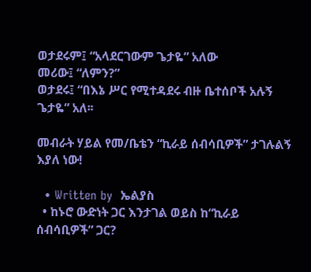ወታደሩም፤ “አላደርገውም ጌታዬ” አለው
መሪው፤ “ለምን?”
ወታደሩ፤ “በእኔ ሥር የሚተዳደሩ ብዙ ቤተሰቦች አሉኝ ጌታዬ” አለ፡፡

መብራት ሃይል የመ/ቤቴን “ኪራይ ሰብሳቢዎች” ታገሉልኝ እያለ ነው!

  • Written by  ኤልያስ
  • ከኑሮ ውድነት ጋር እንታገል ወይስ ከ“ኪራይ ሰብሳቢዎች” ጋር?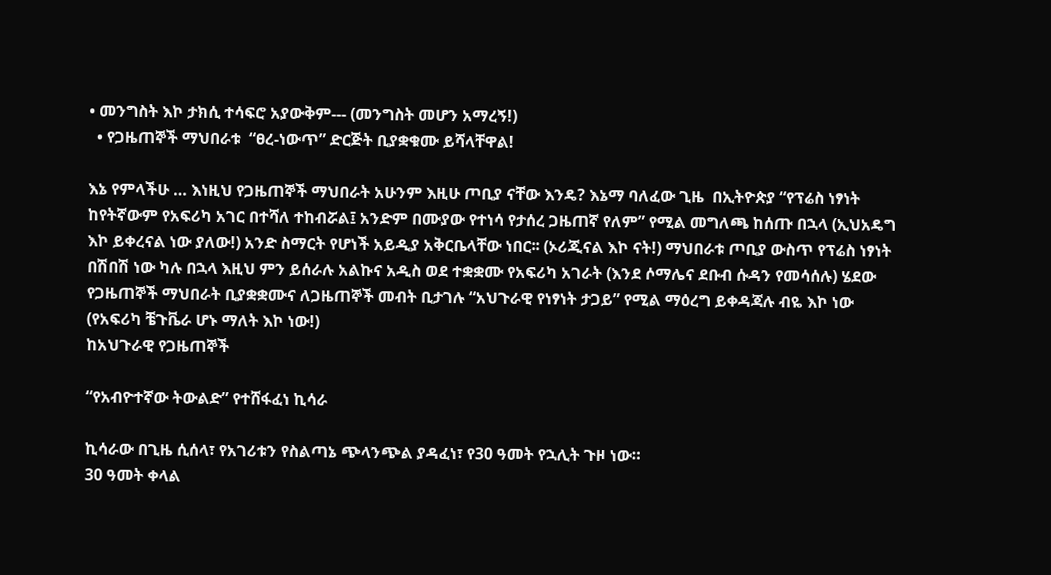• መንግስት እኮ ታክሲ ተሳፍሮ አያውቅም--- (መንግስት መሆን አማረኝ!)
  • የጋዜጠኞች ማህበራቱ  “ፀረ-ነውጥ” ድርጅት ቢያቋቁሙ ይሻላቸዋል!

እኔ የምላችሁ … እነዚህ የጋዜጠኞች ማህበራት አሁንም እዚሁ ጦቢያ ናቸው እንዴ? እኔማ ባለፈው ጊዜ  በኢትዮጵያ “የፕሬስ ነፃነት ከየትኛውም የአፍሪካ አገር በተሻለ ተከብሯል፤ አንድም በሙያው የተነሳ የታሰረ ጋዜጠኛ የለም” የሚል መግለጫ ከሰጡ በኋላ (ኢህአዴግ እኮ ይቀረናል ነው ያለው!) አንድ ስማርት የሆነች አይዲያ አቅርቤላቸው ነበር፡፡ (ኦሪጂናል እኮ ናት!) ማህበራቱ ጦቢያ ውስጥ የፕሬስ ነፃነት በሽበሽ ነው ካሉ በኋላ እዚህ ምን ይሰራሉ አልኩና አዲስ ወደ ተቋቋሙ የአፍሪካ አገራት (እንደ ሶማሌና ደቡብ ሱዳን የመሳሰሉ) ሄደው የጋዜጠኞች ማህበራት ቢያቋቋሙና ለጋዜጠኞች መብት ቢታገሉ “አህጉራዊ የነፃነት ታጋይ” የሚል ማዕረግ ይቀዳጃሉ ብዬ እኮ ነው (የአፍሪካ ቼጉቬራ ሆኑ ማለት እኮ ነው!)
ከአህጉራዊ የጋዜጠኞች

“የአብዮተኛው ትውልድ” የተሸፋፈነ ኪሳራ

ኪሳራው በጊዜ ሲሰላ፣ የአገሪቱን የስልጣኔ ጭላንጭል ያዳፈነ፣ የ30 ዓመት የኋሊት ጉዞ ነው።
30 ዓመት ቀላል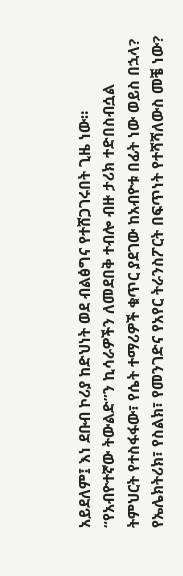አይደለም፤ እነ ደቡብ ኮሪያ ከድህነት ወደ ብልፅግና የተሸጋገሩበት ጊዜ ነው።
“የአብዮተኛው ትውልድ”ን ኪሳራዎችን ለመደበቅ ተብሎ ብዙ ታሪክ ተድበስብሷል
ትምህርት የተስፋፋው፣ የሴት ተማሪዎች ቁጥር ያደገው ከአብዮቱ በፊት ነው ወይስ በኋላ?
የኤሌክትሪክ፣ የስልክ፣ የመንገድና የአየር ትራንስፖርት በፍጥነት የተሻሻለውስ መቼ ነው?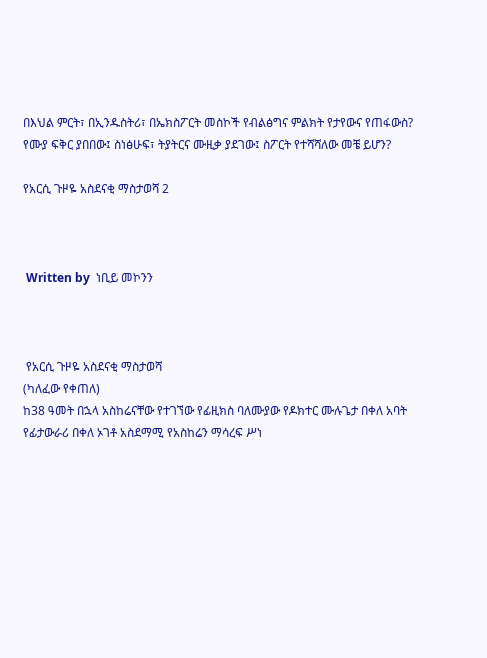በእህል ምርት፣ በኢንዱስትሪ፣ በኤክስፖርት መስኮች የብልፅግና ምልክት የታየውና የጠፋውስ?
የሙያ ፍቅር ያበበው፤ ስነፅሁፍ፣ ትያትርና ሙዚቃ ያደገው፤ ስፖርት የተሻሻለው መቼ ይሆን?

የአርሲ ጉዞዬ አስደናቂ ማስታወሻ 2



 Written by  ነቢይ መኮንን



 የአርሲ ጉዞዬ አስደናቂ ማስታወሻ
(ካለፈው የቀጠለ)
ከ38 ዓመት በኋላ አስከሬናቸው የተገኘው የፊዚክስ ባለሙያው የዶክተር ሙሉጌታ በቀለ አባት የፊታውራሪ በቀለ ኦገቶ አስደማሚ የአስከሬን ማሳረፍ ሥነ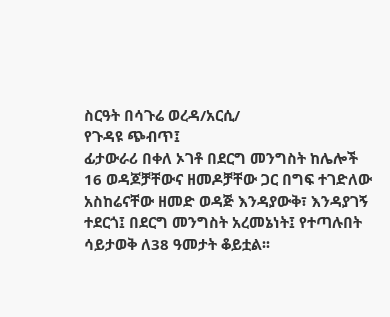ስርዓት በሳጉሬ ወረዳ/አርሲ/
የጉዳዩ ጭብጥ፤
ፊታውራሪ በቀለ ኦገቶ በደርግ መንግስት ከሌሎች 16 ወዳጆቻቸውና ዘመዶቻቸው ጋር በግፍ ተገድለው አስከሬናቸው ዘመድ ወዳጅ እንዳያውቅ፣ እንዳያገኝ ተደርጎ፤ በደርግ መንግስት አረመኔነት፤ የተጣሉበት ሳይታወቅ ለ38 ዓመታት ቆይቷል፡፡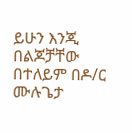ይሁን እንጂ በልጆቻቸው በተለይም በዶ/ር ሙሉጌታ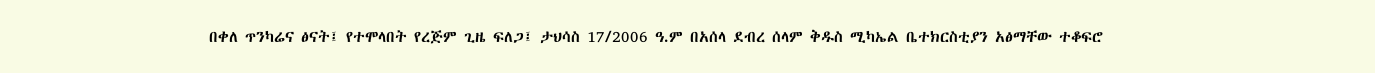በቀለ ጥንካሬና ፅናት፤ የተሞላበት የረጅም ጊዜ ፍለጋ፤ ታህሳስ 17/2006 ዓ.ም በአሰላ ደብረ ሰላም ቅዱስ ሚካኤል ቤተክርስቲያን አፅማቸው ተቆፍሮ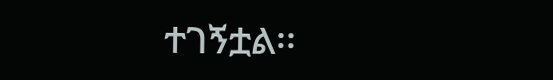ተገኝቷል፡፡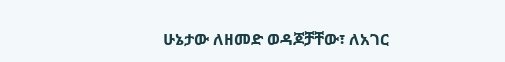ሁኔታው ለዘመድ ወዳጆቻቸው፣ ለአገር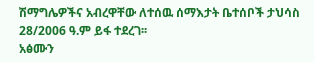ሽማግሌዎችና አብረዋቸው ለተሰዉ ሰማእታት ቤተሰቦች ታህሳስ 28/2006 ዓ.ም ይፋ ተደረገ፡፡
አፅሙን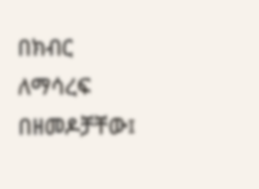በክብር ለማሳረፍ በዘመዶቻቸው፤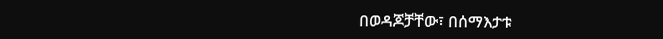በወዳጆቻቸው፣ በሰማእታቱ